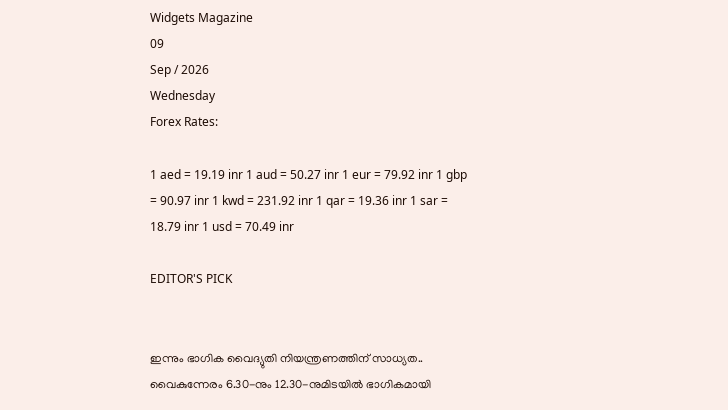Widgets Magazine
09
Sep / 2026
Wednesday
Forex Rates:

1 aed = 19.19 inr 1 aud = 50.27 inr 1 eur = 79.92 inr 1 gbp = 90.97 inr 1 kwd = 231.92 inr 1 qar = 19.36 inr 1 sar = 18.79 inr 1 usd = 70.49 inr

EDITOR'S PICK


ഇന്നും ഭാഗിക വൈദ്യുതി നിയന്ത്രണത്തിന് സാധ്യത.. വൈകുന്നേരം 6.30-നും 12.30-നുമിടയിൽ ഭാഗികമായി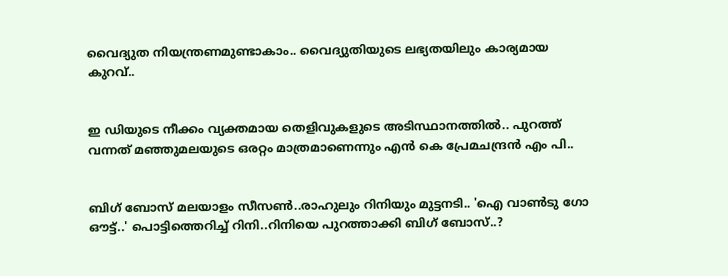വൈദ്യുത നിയന്ത്രണമുണ്ടാകാം.. വൈദ്യുതിയുടെ ലഭ്യതയിലും കാര്യമായ കുറവ്..


ഇ ഡിയുടെ നീക്കം വ്യക്തമായ തെളിവുകളുടെ അടിസ്ഥാനത്തിൽ.. പുറത്ത് വന്നത് മഞ്ഞുമലയുടെ ഒരറ്റം മാത്രമാണെന്നും എൻ കെ പ്രേമചന്ദ്രൻ എം പി..


ബിഗ് ബോസ് മലയാളം സീസൺ..രാഹുലും റിനിയും മുട്ടനടി.. 'ഐ വാൺടു ഗോ ഔട്ട്..' പൊട്ടിത്തെറിച്ച് റിനി..റിനിയെ പുറത്താക്കി ബിഗ് ബോസ്..?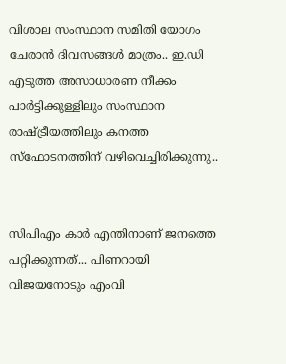വിശാല സംസ്ഥാന സമിതി യോഗം ചേരാന്‍ ദിവസങ്ങള്‍ മാത്രം.. ഇ.ഡി എടുത്ത അസാധാരണ നീക്കം പാര്‍ട്ടിക്കുള്ളിലും സംസ്ഥാന രാഷ്ട്രീയത്തിലും കനത്ത സ്‌ഫോടനത്തിന് വഴിവെച്ചിരിക്കുന്നു..


സിപിഎം കാര്‍ എന്തിനാണ് ജനത്തെ പറ്റിക്കുന്നത്... പിണറായി വിജയനോടും എംവി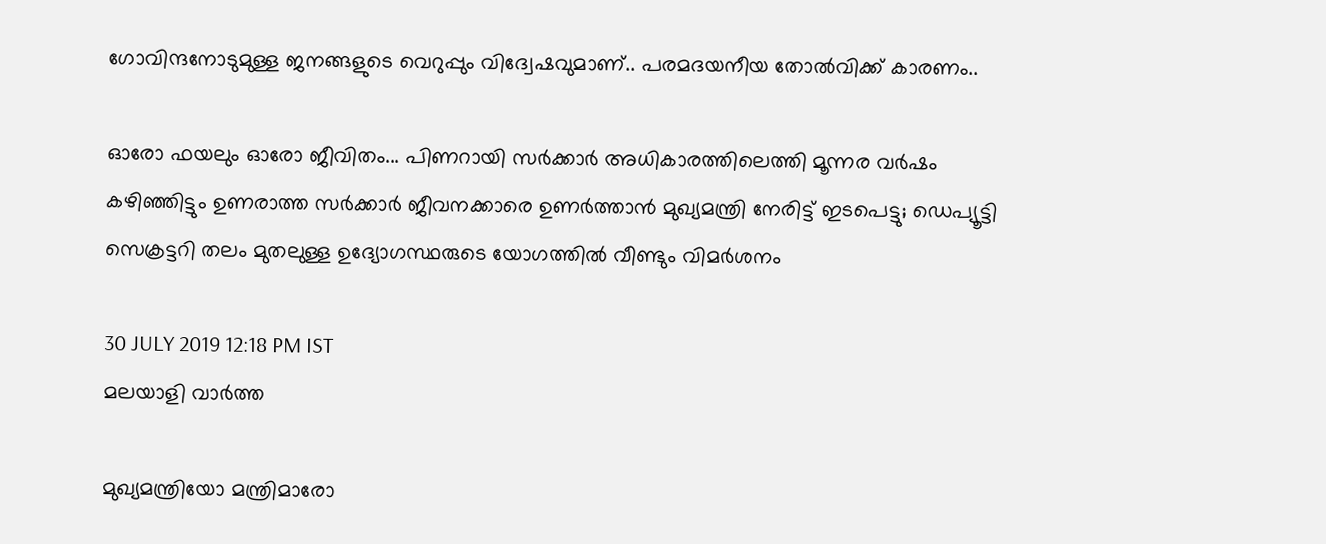ഗോവിന്ദനോടുമുള്ള ജനങ്ങളുടെ വെറുപ്പും വിദ്വേഷവുമാണ്.. പരമദയനീയ തോല്‍വിക്ക് കാരണം..

ഓരോ ഫയലും ഓരോ ജീവിതം... പിണറായി സര്‍ക്കാര്‍ അധികാരത്തിലെത്തി മൂന്നര വര്‍ഷം കഴിഞ്ഞിട്ടും ഉണരാത്ത സര്‍ക്കാര്‍ ജീവനക്കാരെ ഉണര്‍ത്താന്‍ മുഖ്യമന്ത്രി നേരിട്ട് ഇടപെട്ടു; ഡെപ്യൂട്ടി സെക്രട്ടറി തലം മുതലുള്ള ഉദ്യോഗസ്ഥരുടെ യോഗത്തില്‍ വീണ്ടും വിമര്‍ശനം

30 JULY 2019 12:18 PM IST
മലയാളി വാര്‍ത്ത

മുഖ്യമന്ത്രിയോ മന്ത്രിമാരോ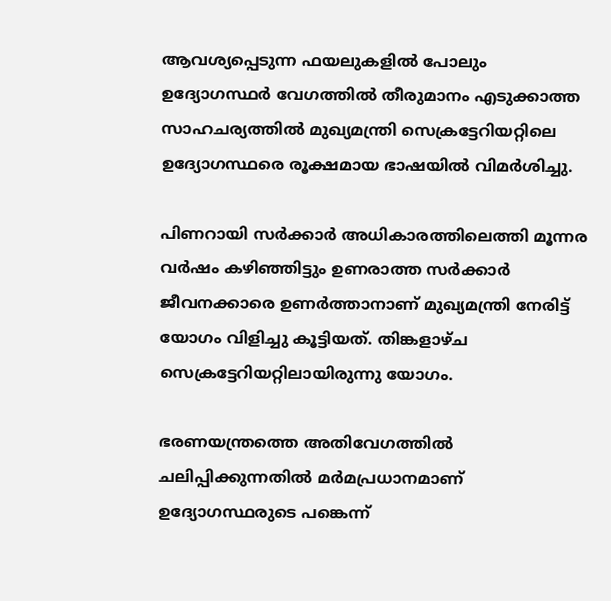ആവശ്യപ്പെടുന്ന ഫയലുകളില്‍ പോലും ഉദ്യോഗസ്ഥര്‍ വേഗത്തില്‍ തീരുമാനം എടുക്കാത്ത സാഹചര്യത്തില്‍ മുഖ്യമന്ത്രി സെക്രട്ടേറിയറ്റിലെ ഉദ്യോഗസ്ഥരെ രൂക്ഷമായ ഭാഷയില്‍ വിമര്‍ശിച്ചു.

പിണറായി സര്‍ക്കാര്‍ അധികാരത്തിലെത്തി മൂന്നര വര്‍ഷം കഴിഞ്ഞിട്ടും ഉണരാത്ത സര്‍ക്കാര്‍ ജീവനക്കാരെ ഉണര്‍ത്താനാണ് മുഖ്യമന്ത്രി നേരിട്ട് യോഗം വിളിച്ചു കൂട്ടിയത്. തിങ്കളാഴ്ച സെക്രട്ടേറിയറ്റിലായിരുന്നു യോഗം.

ഭരണയന്ത്രത്തെ അതിവേഗത്തില്‍ ചലിപ്പിക്കുന്നതില്‍ മര്‍മപ്രധാനമാണ് ഉദ്യോഗസ്ഥരുടെ പങ്കെന്ന്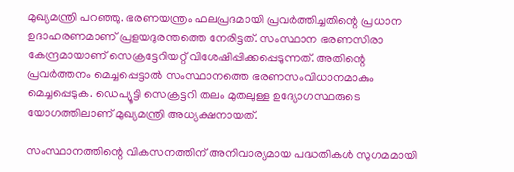മുഖ്യമന്ത്രി പറഞ്ഞു. ഭരണയന്ത്രം ഫലപ്രദമായി പ്രവര്‍ത്തിച്ചതിന്റെ പ്രധാന ഉദാഹരണമാണ് പ്രളയദുരന്തത്തെ നേരിട്ടത്. സംസ്ഥാന ഭരണസിരാ കേന്ദ്രമായാണ് സെക്രട്ടേറിയറ്റ് വിശേഷിപ്പിക്കപ്പെടുന്നത്. അതിന്റെ പ്രവര്‍ത്തനം മെച്ചപ്പെട്ടാല്‍ സംസ്ഥാനത്തെ ഭരണസംവിധാനമാകും മെച്ചപ്പെടുക. ഡെപ്യൂട്ടി സെക്രട്ടറി തലം മുതലുള്ള ഉദ്യോഗസ്ഥരുടെ യോഗത്തിലാണ് മുഖ്യമന്ത്രി അധ്യക്ഷനായത്.

സംസ്ഥാനത്തിന്റെ വികസനത്തിന് അനിവാര്യമായ പദ്ധതികള്‍ സുഗമമായി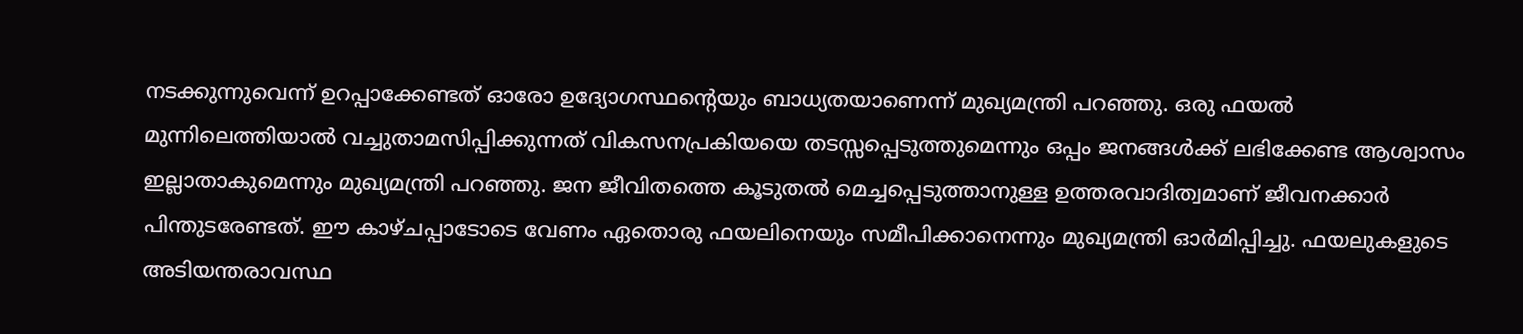നടക്കുന്നുവെന്ന് ഉറപ്പാക്കേണ്ടത് ഓരോ ഉദ്യോഗസ്ഥന്റെയും ബാധ്യതയാണെന്ന് മുഖ്യമന്ത്രി പറഞ്ഞു. ഒരു ഫയല്‍ മുന്നിലെത്തിയാല്‍ വച്ചുതാമസിപ്പിക്കുന്നത് വികസനപ്രകിയയെ തടസ്സപ്പെടുത്തുമെന്നും ഒപ്പം ജനങ്ങള്‍ക്ക് ലഭിക്കേണ്ട ആശ്വാസം ഇല്ലാതാകുമെന്നും മുഖ്യമന്ത്രി പറഞ്ഞു. ജന ജീവിതത്തെ കൂടുതല്‍ മെച്ചപ്പെടുത്താനുള്ള ഉത്തരവാദിത്വമാണ് ജീവനക്കാര്‍ പിന്തുടരേണ്ടത്. ഈ കാഴ്ചപ്പാടോടെ വേണം ഏതൊരു ഫയലിനെയും സമീപിക്കാനെന്നും മുഖ്യമന്ത്രി ഓര്‍മിപ്പിച്ചു. ഫയലുകളുടെ അടിയന്തരാവസ്ഥ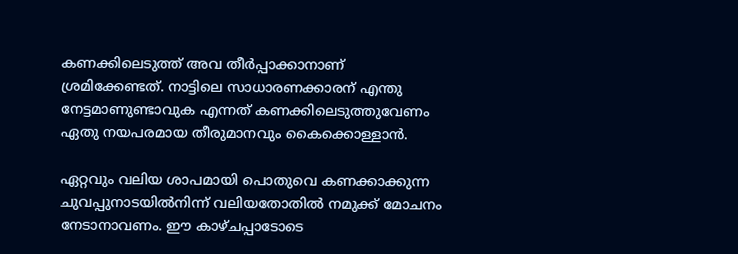കണക്കിലെടുത്ത് അവ തീര്‍പ്പാക്കാനാണ് ശ്രമിക്കേണ്ടത്. നാട്ടിലെ സാധാരണക്കാരന് എന്തു നേട്ടമാണുണ്ടാവുക എന്നത് കണക്കിലെടുത്തുവേണം ഏതു നയപരമായ തീരുമാനവും കൈക്കൊള്ളാന്‍.

ഏറ്റവും വലിയ ശാപമായി പൊതുവെ കണക്കാക്കുന്ന ചുവപ്പുനാടയില്‍നിന്ന് വലിയതോതില്‍ നമുക്ക് മോചനം നേടാനാവണം. ഈ കാഴ്ചപ്പാടോടെ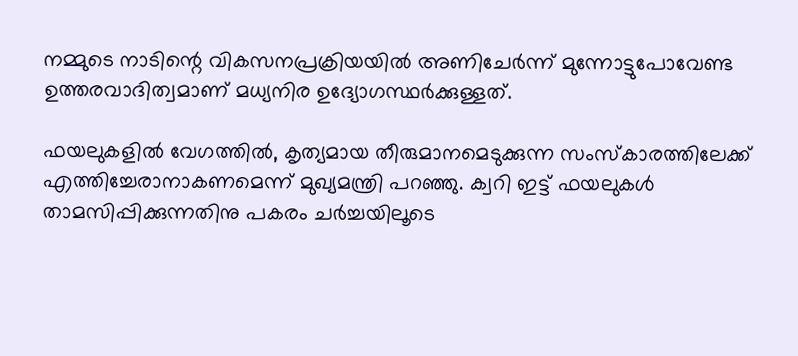നമ്മുടെ നാടിന്റെ വികസനപ്രക്രിയയില്‍ അണിചേര്‍ന്ന് മുന്നോട്ടുപോവേണ്ട ഉത്തരവാദിത്വമാണ് മധ്യനിര ഉദ്യോഗസ്ഥര്‍ക്കുള്ളത്.

ഫയലുകളില്‍ വേഗത്തില്‍, കൃത്യമായ തീരുമാനമെടുക്കുന്ന സംസ്‌കാരത്തിലേക്ക് എത്തിച്ചേരാനാകണമെന്ന് മുഖ്യമന്ത്രി പറഞ്ഞു. ക്വറി ഇട്ട് ഫയലുകള്‍ താമസിപ്പിക്കുന്നതിനു പകരം ചര്‍ച്ചയിലൂടെ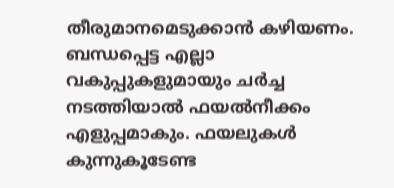തീരുമാനമെടുക്കാന്‍ കഴിയണം. ബന്ധപ്പെട്ട എല്ലാ വകുപ്പുകളുമായും ചര്‍ച്ച നടത്തിയാല്‍ ഫയല്‍നീക്കം എളുപ്പമാകും. ഫയലുകള്‍ കുന്നുകൂടേണ്ട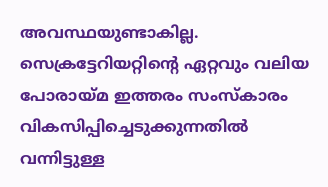അവസ്ഥയുണ്ടാകില്ല. സെക്രട്ടേറിയറ്റിന്റെ ഏറ്റവും വലിയ പോരായ്മ ഇത്തരം സംസ്‌കാരം വികസിപ്പിച്ചെടുക്കുന്നതില്‍ വന്നിട്ടുള്ള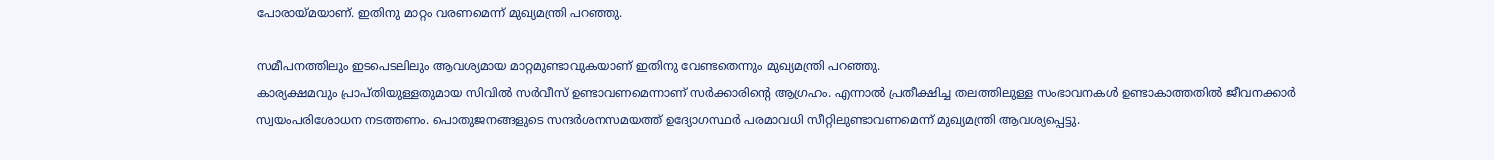പോരായ്മയാണ്. ഇതിനു മാറ്റം വരണമെന്ന് മുഖ്യമന്ത്രി പറഞ്ഞു.

സമീപനത്തിലും ഇടപെടലിലും ആവശ്യമായ മാറ്റമുണ്ടാവുകയാണ് ഇതിനു വേണ്ടതെന്നും മുഖ്യമന്ത്രി പറഞ്ഞു.
കാര്യക്ഷമവും പ്രാപ്തിയുള്ളതുമായ സിവില്‍ സര്‍വീസ് ഉണ്ടാവണമെന്നാണ് സര്‍ക്കാരിന്റെ ആഗ്രഹം. എന്നാല്‍ പ്രതീക്ഷിച്ച തലത്തിലുള്ള സംഭാവനകള്‍ ഉണ്ടാകാത്തതില്‍ ജീവനക്കാര്‍ സ്വയംപരിശോധന നടത്തണം. പൊതുജനങ്ങളുടെ സന്ദര്‍ശനസമയത്ത് ഉദ്യോഗസ്ഥര്‍ പരമാവധി സീറ്റിലുണ്ടാവണമെന്ന് മുഖ്യമന്ത്രി ആവശ്യപ്പെട്ടു.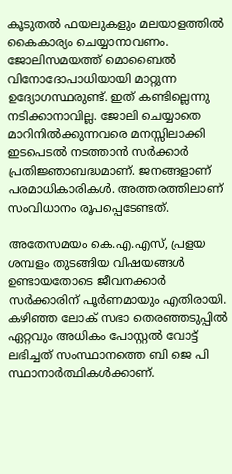കൂടുതല്‍ ഫയലുകളും മലയാളത്തില്‍ കൈകാര്യം ചെയ്യാനാവണം. ജോലിസമയത്ത് മൊബൈല്‍ വിനോദോപാധിയായി മാറ്റുന്ന ഉദ്യോഗസ്ഥരുണ്ട്. ഇത് കണ്ടില്ലെന്നു നടിക്കാനാവില്ല. ജോലി ചെയ്യാതെ മാറിനില്‍ക്കുന്നവരെ മനസ്സിലാക്കി ഇടപെടല്‍ നടത്താന്‍ സര്‍ക്കാര്‍ പ്രതിജ്ഞാബദ്ധമാണ്. ജനങ്ങളാണ് പരമാധികാരികള്‍. അത്തരത്തിലാണ് സംവിധാനം രൂപപ്പെടേണ്ടത്.

അതേസമയം കെ.എ.എസ്, പ്രളയ ശമ്പളം തുടങ്ങിയ വിഷയങ്ങള്‍ ഉണ്ടായതോടെ ജീവനക്കാര്‍ സര്‍ക്കാരിന് പൂര്‍ണമായും എതിരായി. കഴിഞ്ഞ ലോക് സഭാ തെരഞ്ഞടുപ്പില്‍ ഏറ്റവും അധികം പോസ്റ്റല്‍ വോട്ട് ലഭിച്ചത് സംസ്ഥാനത്തെ ബി ജെ പി സ്ഥാനാര്‍ത്ഥികള്‍ക്കാണ്.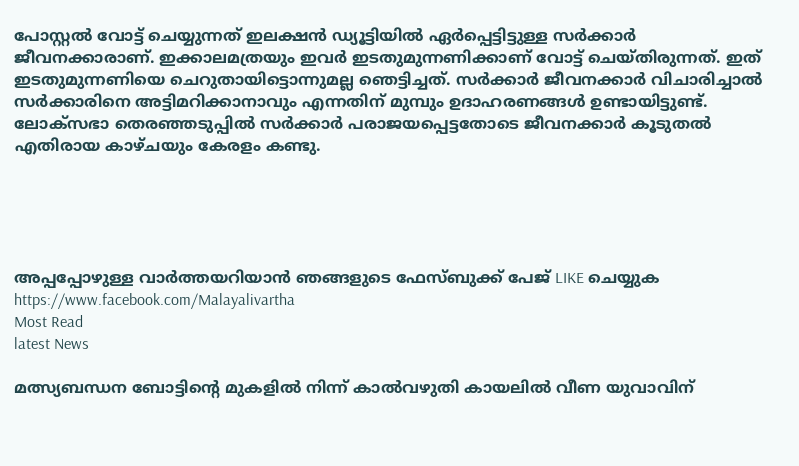പോസ്റ്റല്‍ വോട്ട് ചെയ്യുന്നത് ഇലക്ഷന്‍ ഡ്യൂട്ടിയില്‍ ഏര്‍പ്പെട്ടിട്ടുള്ള സര്‍ക്കാര്‍ ജീവനക്കാരാണ്. ഇക്കാലമത്രയും ഇവര്‍ ഇടതുമുന്നണിക്കാണ് വോട്ട് ചെയ്തിരുന്നത്. ഇത് ഇടതുമുന്നണിയെ ചെറുതായിട്ടൊന്നുമല്ല ഞെട്ടിച്ചത്. സര്‍ക്കാര്‍ ജീവനക്കാര്‍ വിചാരിച്ചാല്‍ സര്‍ക്കാരിനെ അട്ടിമറിക്കാനാവും എന്നതിന് മുമ്പും ഉദാഹരണങ്ങള്‍ ഉണ്ടായിട്ടുണ്ട്. ലോക്‌സഭാ തെരഞ്ഞടുപ്പില്‍ സര്‍ക്കാര്‍ പരാജയപ്പെട്ടതോടെ ജീവനക്കാര്‍ കൂടുതല്‍ എതിരായ കാഴ്ചയും കേരളം കണ്ടു.





അപ്പപ്പോഴുള്ള വാര്‍ത്തയറിയാന്‍ ഞങ്ങളുടെ ഫേസ്‌ബുക്ക്‌ പേജ് LIKE ചെയ്യുക
https://www.facebook.com/Malayalivartha
Most Read
latest News

മത്സ്യബന്ധന ബോട്ടിന്റെ മുകളില്‍ നിന്ന് കാല്‍വഴുതി കായലില്‍ വീണ യുവാവിന്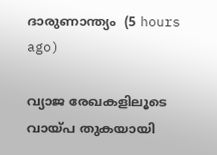ദാരുണാന്ത്യം  (5 hours ago)

വ്യാജ രേഖകളിലൂടെ വായ്പ തുകയായി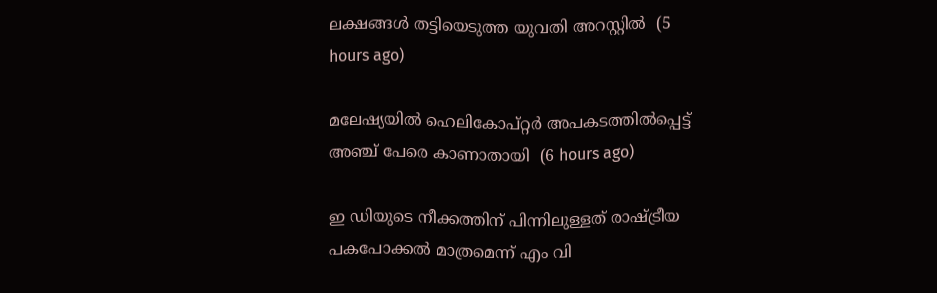ലക്ഷങ്ങള്‍ തട്ടിയെടുത്ത യുവതി അറസ്റ്റില്‍  (5 hours ago)

മലേഷ്യയില്‍ ഹെലികോപ്റ്റര്‍ അപകടത്തില്‍പ്പെട്ട് അഞ്ച് പേരെ കാണാതായി  (6 hours ago)

ഇ ഡിയുടെ നീക്കത്തിന് പിന്നിലുള്ളത് രാഷ്ട്രീയ പകപോക്കല്‍ മാത്രമെന്ന് എം വി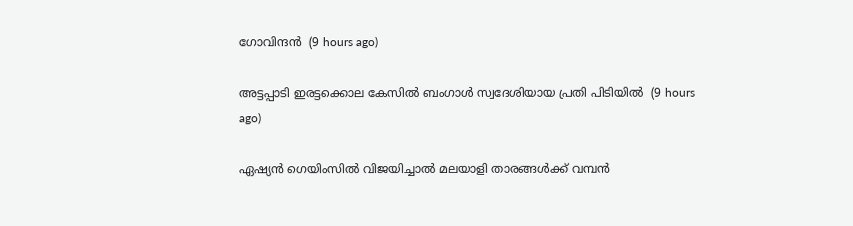ഗോവിന്ദന്‍  (9 hours ago)

അട്ടപ്പാടി ഇരട്ടക്കൊല കേസില്‍ ബംഗാള്‍ സ്വദേശിയായ പ്രതി പിടിയില്‍  (9 hours ago)

ഏഷ്യന്‍ ഗെയിംസില്‍ വിജയിച്ചാല്‍ മലയാളി താരങ്ങള്‍ക്ക് വമ്പന്‍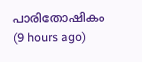പാരിതോഷികം  (9 hours ago)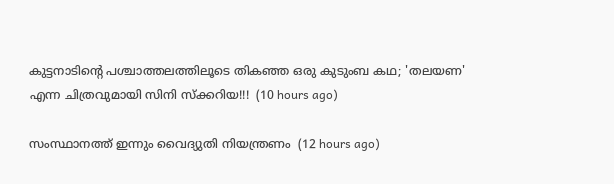കുട്ടനാടിൻ്റെ പശ്ചാത്തലത്തിലൂടെ തികഞ്ഞ ഒരു കുടുംബ കഥ; 'തലയണ' എന്ന ചിത്രവുമായി സിനി സ്ക്കറിയ!!!  (10 hours ago)

സംസ്ഥാനത്ത് ഇന്നും വൈദ്യുതി നിയന്ത്രണം  (12 hours ago)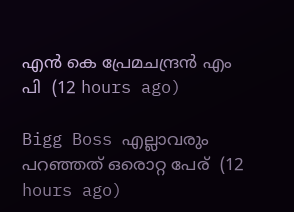എൻ കെ പ്രേമചന്ദ്രൻ എം പി  (12 hours ago)

Bigg Boss എല്ലാവരും പറഞ്ഞത് ഒരൊറ്റ പേര്  (12 hours ago)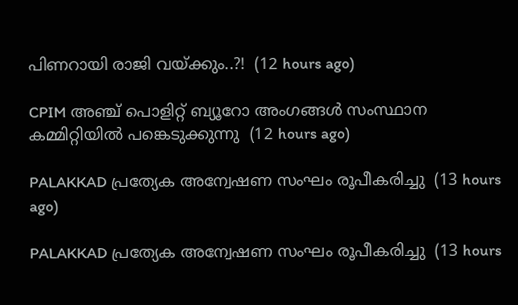പിണറായി രാജി വയ്ക്കും..?!  (12 hours ago)

CPIM അഞ്ച് പൊളിറ്റ് ബ്യൂറോ അംഗങ്ങള്‍ സംസ്ഥാന കമ്മിറ്റിയില്‍ പങ്കെടുക്കുന്നു  (12 hours ago)

PALAKKAD പ്രത്യേക അന്വേഷണ സംഘം രൂപീകരിച്ചു  (13 hours ago)

PALAKKAD പ്രത്യേക അന്വേഷണ സംഘം രൂപീകരിച്ചു  (13 hours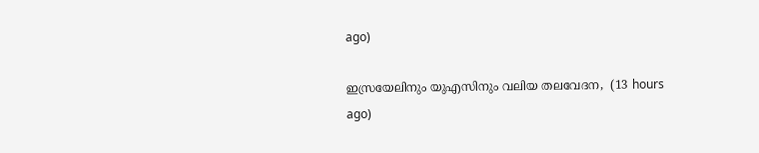ago)

ഇസ്രയേലിനും യുഎസിനും വലിയ തലവേദന,  (13 hours ago)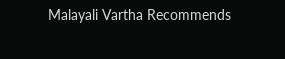Malayali Vartha Recommends